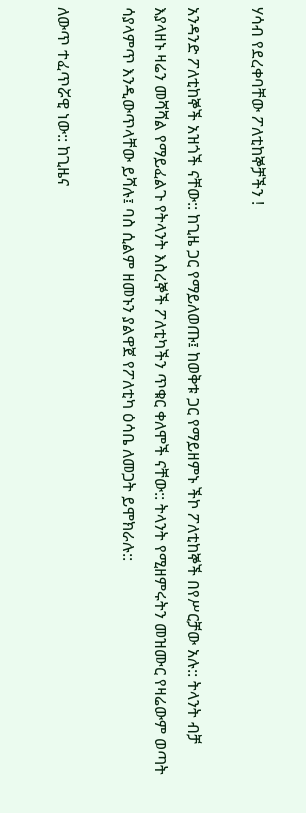ሃሳብ የደረቀባቸው ፖለቲከኞቻችን !

አንዳንድ ፖለቲከኞች አዝጎች ናቸው:: ከጊዜ ጋር የማይለወጡ፤ ከወቅቱ ጋር የማይዘምኑ ችኮ ፖለቲከኞች በየሥርቻው አሉ:: ትላንት ብቻ እያላዘኑ ዛሬን መሻሻል የማይፈልጉ የትላንት እስረኞች ፖለቲካችን ጥቁር ቀለሞች ናቸው:: ትላንት የሚዘምሩትን መዝሙር የዛሬውም ወጣት ሳያላምጥ እንዲውጥላቸው ይሻሉ፤ ባስ ሲልም ዘመኑን ያልዋጀ የፖለቲካ ዕሳቤ ለመጋት ይሞክራሉ::

ለውጥ ተፈጥሯዊ ነው:: ከጊዜና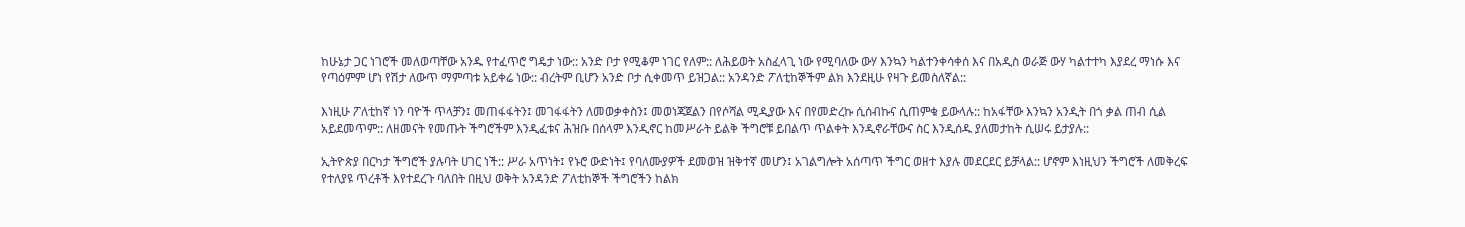ከሁኔታ ጋር ነገሮች መለወጣቸው አንዱ የተፈጥሮ ግዴታ ነው:: አንድ ቦታ የሚቆም ነገር የለም:: ለሕይወት አስፈላጊ ነው የሚባለው ውሃ እንኳን ካልተንቀሳቀሰ እና በአዲስ ወራጅ ውሃ ካልተተካ እያደረ ማነሱ እና የጣዕምም ሆነ የሽታ ለውጥ ማምጣቱ አይቀሬ ነው:: ብረትም ቢሆን አንድ ቦታ ሲቀመጥ ይዝጋል:: አንዳንድ ፖለቲከኞችም ልክ እንደዚሁ የዛጉ ይመስለኛል::

እነዚሁ ፖለቲከኛ ነን ባዮች ጥላቻን፤ መጠፋፋትን፤ መገፋፋትን ለመወቃቀስን፤ መወነጃጀልን በየሶሻል ሚዲያው እና በየመድረኩ ሲሰብኩና ሲጠምቁ ይውላሉ:: ከአፋቸው እንኳን አንዲት በጎ ቃል ጠብ ሲል አይደመጥም:: ለዘመናት የመጡት ችግሮችም እንዲፈቱና ሕዝቡ በሰላም እንዲኖር ከመሥራት ይልቅ ችግሮቹ ይበልጥ ጥልቀት እንዲኖራቸውና ስር እንዲሰዱ ያለመታከት ሲሠሩ ይታያሉ::

ኢትዮጵያ በርካታ ችግሮች ያሉባት ሀገር ነች:: ሥራ አጥነት፤ የኑሮ ውድነት፤ የባለሙያዎች ደመወዝ ዝቅተኛ መሆን፤ አገልግሎት አሰጣጥ ችግር ወዘተ እያሉ መደርደር ይቻላል:: ሆኖም እነዚህን ችግሮች ለመቅረፍ የተለያዩ ጥረቶች እየተደረጉ ባለበት በዚህ ወቅት አንዳንድ ፖለቲከኞች ችግሮችን ከልክ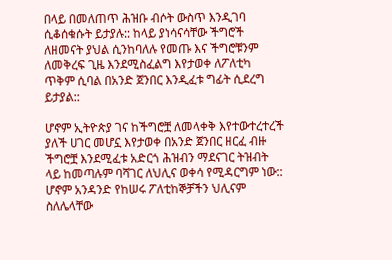በላይ በመለጠጥ ሕዝቡ ብሶት ውስጥ እንዲገባ ሲቆሰቁሱት ይታያሉ:: ከላይ ያነሳናሳቸው ችግሮች ለዘመናት ያህል ሲንከባለሉ የመጡ እና ችግሮቹንም ለመቅረፍ ጊዜ እንደሚስፈልግ እየታወቀ ለፖለቲካ ጥቅም ሲባል በአንድ ጀንበር እንዲፈቱ ግፊት ሲደረግ ይታያል::

ሆኖም ኢትዮጵያ ገና ከችግሮቿ ለመላቀቅ እየተውተረተረች ያለች ሀገር መሆኗ እየታወቀ በአንድ ጀንበር ዘርፈ ብዙ ችግሮቿ እንደሚፈቱ አድርጎ ሕዝብን ማደናገር ትዝብት ላይ ከመጣሉም ባሻገር ለህሊና ወቀሳ የሚዳርግም ነው:: ሆኖም አንዳንድ የከሠሩ ፖለቲከኞቻችን ህሊናም ስለሌላቸው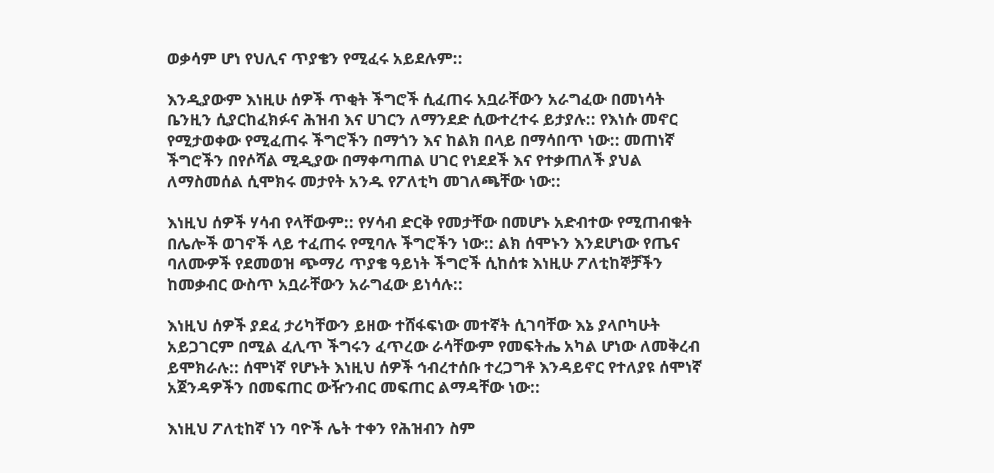ወቃሳም ሆነ የህሊና ጥያቄን የሚፈሩ አይደሉም::

እንዲያውም እነዚሁ ሰዎች ጥቂት ችግሮች ሲፈጠሩ አቧራቸውን አራግፈው በመነሳት ቤንዚን ሲያርከፈክፉና ሕዝብ እና ሀገርን ለማንደድ ሲውተረተሩ ይታያሉ:: የእነሱ መኖር የሚታወቀው የሚፈጠሩ ችግሮችን በማጎን እና ከልክ በላይ በማሳበጥ ነው:: መጠነኛ ችግሮችን በየሶሻል ሚዲያው በማቀጣጠል ሀገር የነደደች እና የተቃጠለች ያህል ለማስመሰል ሲሞክሩ መታየት አንዱ የፖለቲካ መገለጫቸው ነው::

እነዚህ ሰዎች ሃሳብ የላቸውም:: የሃሳብ ድርቅ የመታቸው በመሆኑ አድብተው የሚጠብቁት በሌሎች ወገኖች ላይ ተፈጠሩ የሚባሉ ችግሮችን ነው:: ልክ ሰሞኑን እንደሆነው የጤና ባለሙዎች የደመወዝ ጭማሪ ጥያቄ ዓይነት ችግሮች ሲከሰቱ እነዚሁ ፖለቲከኞቻችን ከመቃብር ውስጥ አቧራቸውን አራግፈው ይነሳሉ::

እነዚህ ሰዎች ያደፈ ታሪካቸውን ይዘው ተሸፋፍነው መተኛት ሲገባቸው እኔ ያላቦካሁት አይጋገርም በሚል ፈሊጥ ችግሩን ፈጥረው ራሳቸውም የመፍትሔ አካል ሆነው ለመቅረብ ይሞክራሉ:: ሰሞነኛ የሆኑት እነዚህ ሰዎች ኅብረተሰቡ ተረጋግቶ እንዳይኖር የተለያዩ ሰሞነኛ አጀንዳዎችን በመፍጠር ውዥንብር መፍጠር ልማዳቸው ነው::

እነዚህ ፖለቲከኛ ነን ባዮች ሌት ተቀን የሕዝብን ስም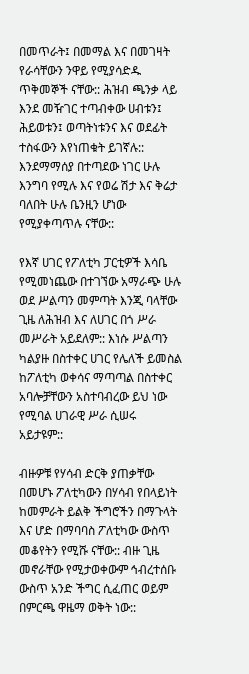በመጥራት፤ በመማል እና በመገዛት የራሳቸውን ንዋይ የሚያሳድዱ ጥቅመኞች ናቸው:: ሕዝብ ጫንቃ ላይ እንደ መዥገር ተጣብቀው ሀብቱን፤ ሕይወቱን፤ ወጣትነቱንና እና ወደፊት ተስፋውን እየነጠቁት ይገኛሉ:: እንደማማሰያ በተጣደው ነገር ሁሉ እንግባ የሚሉ እና የወሬ ሽታ እና ቅሬታ ባለበት ሁሉ ቤንዚን ሆነው የሚያቀጣጥሉ ናቸው::

የእኛ ሀገር የፖለቲካ ፓርቲዎች እሳቤ የሚመነጨው በተገኘው አማራጭ ሁሉ ወደ ሥልጣን መምጣት እንጂ ባላቸው ጊዜ ለሕዝብ እና ለሀገር በጎ ሥራ መሥራት አይደለም:: እነሱ ሥልጣን ካልያዙ በስተቀር ሀገር የሌለች ይመስል ከፖለቲካ ወቀሳና ማጣጣል በስተቀር አባሎቻቸውን አስተባብረው ይህ ነው የሚባል ሀገራዊ ሥራ ሲሠሩ አይታዩም::

ብዙዎቹ የሃሳብ ድርቅ ያጠቃቸው በመሆኑ ፖለቲካውን በሃሳብ የበላይነት ከመምራት ይልቅ ችግሮችን በማጉላት እና ሆድ በማባባስ ፖለቲካው ውስጥ መቆየትን የሚሹ ናቸው:: ብዙ ጊዜ መኖራቸው የሚታወቀውም ኅብረተሰቡ ውስጥ አንድ ችግር ሲፈጠር ወይም በምርጫ ዋዜማ ወቅት ነው::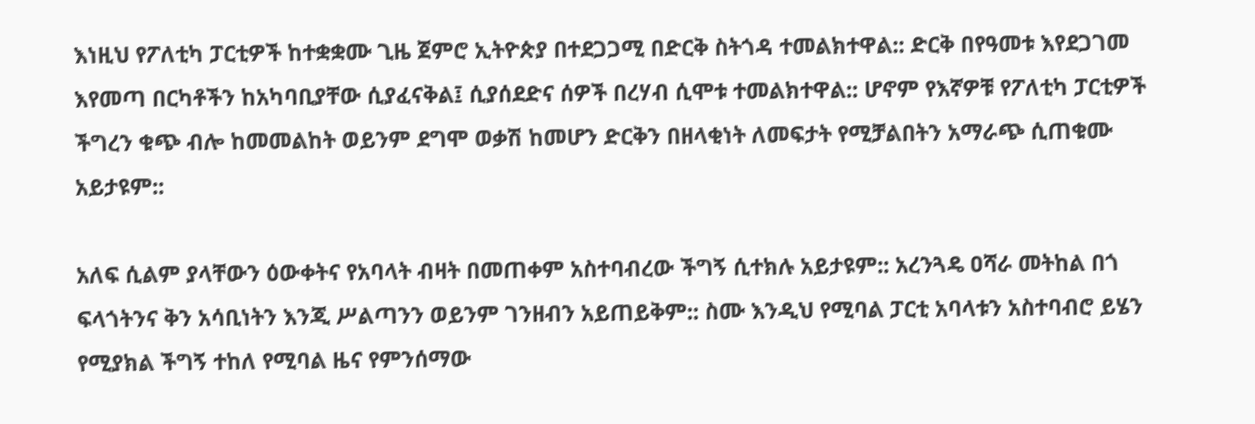እነዚህ የፖለቲካ ፓርቲዎች ከተቋቋሙ ጊዜ ጀምሮ ኢትዮጵያ በተደጋጋሚ በድርቅ ስትጎዳ ተመልክተዋል:: ድርቅ በየዓመቱ እየደጋገመ እየመጣ በርካቶችን ከአካባቢያቸው ሲያፈናቅል፤ ሲያሰደድና ሰዎች በረሃብ ሲሞቱ ተመልክተዋል:: ሆኖም የእኛዎቹ የፖለቲካ ፓርቲዎች ችግረን ቁጭ ብሎ ከመመልከት ወይንም ደግሞ ወቃሽ ከመሆን ድርቅን በዘላቂነት ለመፍታት የሚቻልበትን አማራጭ ሲጠቁሙ አይታዩም::

አለፍ ሲልም ያላቸውን ዕውቀትና የአባላት ብዛት በመጠቀም አስተባብረው ችግኝ ሲተክሉ አይታዩም:: አረንጓዴ ዐሻራ መትከል በጎ ፍላጎትንና ቅን አሳቢነትን እንጂ ሥልጣንን ወይንም ገንዘብን አይጠይቅም:: ስሙ እንዲህ የሚባል ፓርቲ አባላቱን አስተባብሮ ይሄን የሚያክል ችግኝ ተከለ የሚባል ዜና የምንሰማው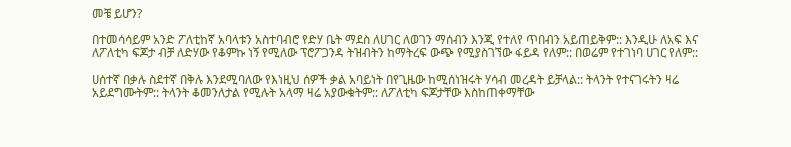መቼ ይሆን?

በተመሳሳይም አንድ ፖለቲከኛ አባላቱን አስተባብሮ የድሃ ቤት ማደስ ለሀገር ለወገን ማሰብን እንጂ የተለየ ጥበብን አይጠይቅም:: እንዲሁ ለአፍ እና ለፖለቲካ ፍጆታ ብቻ ለድሃው የቆምኩ ነኝ የሚለው ፕሮፖጋንዳ ትዝብትን ከማትረፍ ውጭ የሚያስገኘው ፋይዳ የለም:: በወሬም የተገነባ ሀገር የለም::

ሀሰተኛ በቃሉ ስደተኛ በቅሉ እንደሚባለው የእነዚህ ሰዎች ቃል አባይነት በየጊዜው ከሚሰነዝሩት ሃሳብ መረዳት ይቻላል:: ትላንት የተናገሩትን ዛሬ አይደግሙትም:: ትላንት ቆመንለታል የሚሉት አላማ ዛሬ አያውቁትም:: ለፖለቲካ ፍጆታቸው እስከጠቀማቸው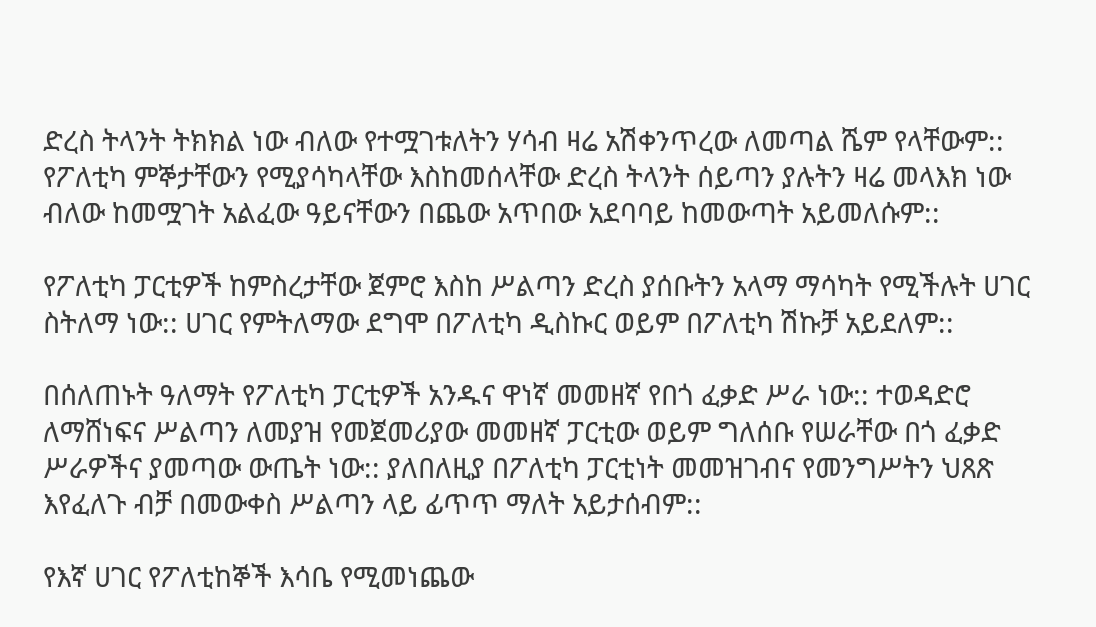ድረስ ትላንት ትክክል ነው ብለው የተሟገቱለትን ሃሳብ ዛሬ አሽቀንጥረው ለመጣል ሼም የላቸውም:: የፖለቲካ ምኞታቸውን የሚያሳካላቸው እስከመሰላቸው ድረስ ትላንት ሰይጣን ያሉትን ዛሬ መላእክ ነው ብለው ከመሟገት አልፈው ዓይናቸውን በጨው አጥበው አደባባይ ከመውጣት አይመለሱም::

የፖለቲካ ፓርቲዎች ከምስረታቸው ጀምሮ እስከ ሥልጣን ድረስ ያሰቡትን አላማ ማሳካት የሚችሉት ሀገር ስትለማ ነው:: ሀገር የምትለማው ደግሞ በፖለቲካ ዲስኩር ወይም በፖለቲካ ሽኩቻ አይደለም::

በሰለጠኑት ዓለማት የፖለቲካ ፓርቲዎች አንዱና ዋነኛ መመዘኛ የበጎ ፈቃድ ሥራ ነው:: ተወዳድሮ ለማሸነፍና ሥልጣን ለመያዝ የመጀመሪያው መመዘኛ ፓርቲው ወይም ግለሰቡ የሠራቸው በጎ ፈቃድ ሥራዎችና ያመጣው ውጤት ነው:: ያለበለዚያ በፖለቲካ ፓርቲነት መመዝገብና የመንግሥትን ህጸጽ እየፈለጉ ብቻ በመውቀስ ሥልጣን ላይ ፊጥጥ ማለት አይታሰብም::

የእኛ ሀገር የፖለቲከኞች እሳቤ የሚመነጨው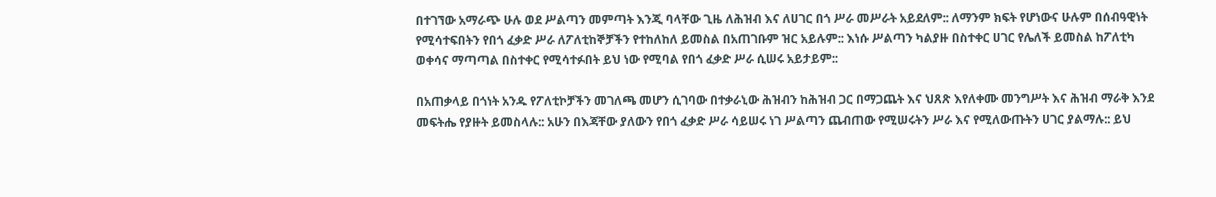በተገኘው አማራጭ ሁሉ ወደ ሥልጣን መምጣት እንጂ ባላቸው ጊዜ ለሕዝብ እና ለሀገር በጎ ሥራ መሥራት አይደለም:: ለማንም ክፍት የሆነውና ሁሉም በሰብዓዊነት የሚሳተፍበትን የበጎ ፈቃድ ሥራ ለፖለቲከኞቻችን የተከለከለ ይመስል በአጠገቡም ዝር አይሉም:: እነሱ ሥልጣን ካልያዙ በስተቀር ሀገር የሌለች ይመስል ከፖለቲካ ወቀሳና ማጣጣል በስተቀር የሚሳተፉበት ይህ ነው የሚባል የበጎ ፈቃድ ሥራ ሲሠሩ አይታይም::

በአጠቃላይ በጎነት አንዱ የፖለቲኮቻችን መገለጫ መሆን ሲገባው በተቃራኒው ሕዝብን ከሕዝብ ጋር በማጋጨት እና ህጸጽ እየለቀሙ መንግሥት እና ሕዝብ ማራቅ እንደ መፍትሔ የያዙት ይመስላሉ:: አሁን በእጃቸው ያለውን የበጎ ፈቃድ ሥራ ሳይሠሩ ነገ ሥልጣን ጨብጠው የሚሠሩትን ሥራ እና የሚለውጡትን ሀገር ያልማሉ:: ይህ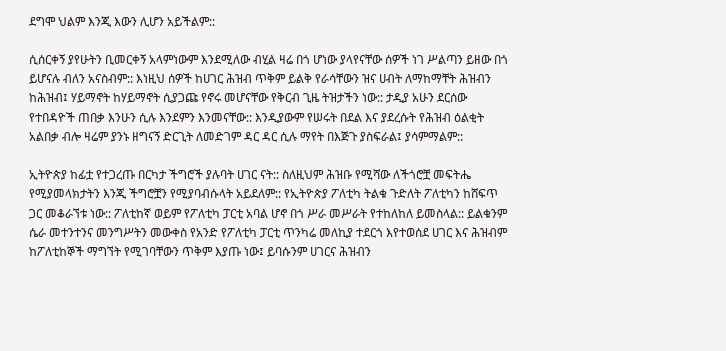ደግሞ ህልም እንጂ እውን ሊሆን አይችልም::

ሲሰርቀኝ ያየሁትን ቢመርቀኝ አላምነውም እንደሚለው ብሂል ዛሬ በጎ ሆነው ያላየናቸው ሰዎች ነገ ሥልጣን ይዘው በጎ ይሆናሉ ብለን አናስብም:: እነዚህ ሰዎች ከሀገር ሕዝብ ጥቅም ይልቅ የራሳቸውን ዝና ሀብት ለማከማቸት ሕዝብን ከሕዝብ፤ ሃይማኖት ከሃይማኖት ሲያጋጩ የኖሩ መሆናቸው የቅርብ ጊዜ ትዝታችን ነው:: ታዲያ አሁን ደርሰው የተበዳዮች ጠበቃ እንሁን ሲሉ እንደምን እንመናቸው:: እንዲያውም የሠሩት በደል እና ያደረሱት የሕዝብ ዕልቂት አልበቃ ብሎ ዛሬም ያንኑ ዘግናኝ ድርጊት ለመድገም ዳር ዳር ሲሉ ማየት በእጅጉ ያስፍራል፤ ያሳምማልም::

ኢትዮጵያ ከፊቷ የተጋረጡ በርካታ ችግሮች ያሉባት ሀገር ናት:: ስለዚህም ሕዝቡ የሚሻው ለችጎሮቿ መፍትሔ የሚያመላክታትን እንጂ ችግሮቿን የሚያባብሱላት አይደለም:: የኢትዮጵያ ፖለቲካ ትልቁ ጉድለት ፖለቲካን ከሸፍጥ ጋር መቆራኘቱ ነው:: ፖለቲከኛ ወይም የፖለቲካ ፓርቲ አባል ሆኖ በጎ ሥራ መሥራት የተከለከለ ይመስላል:: ይልቁንም ሴራ መተንተንና መንግሥትን መውቀስ የአንድ የፖለቲካ ፓርቲ ጥንካሬ መለኪያ ተደርጎ እየተወሰደ ሀገር እና ሕዝብም ከፖለቲከኞች ማግኘት የሚገባቸውን ጥቅም እያጡ ነው፤ ይባሱንም ሀገርና ሕዝብን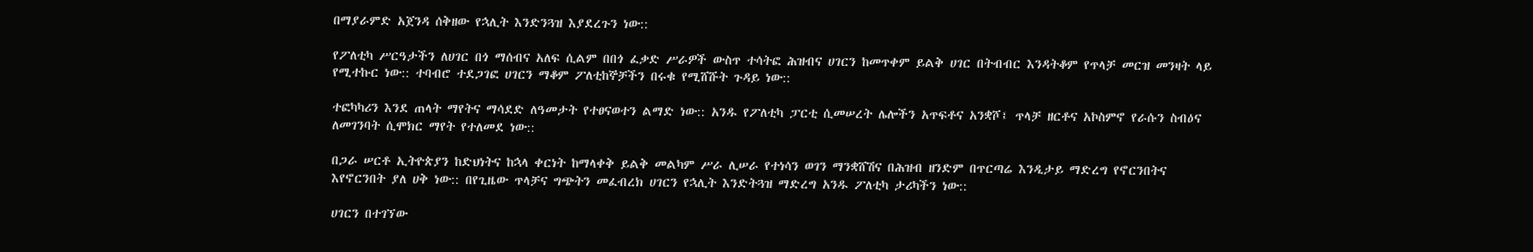በማያራምድ አጀንዳ ሰቅዘው የኋሊት እንድንጓዝ እያደረጉን ነው::

የፖለቲካ ሥርዓታችን ለሀገር በጎ ማሰብና አለፍ ሲልም በበጎ ፈቃድ ሥራዎች ውስጥ ተሳትፎ ሕዝብና ሀገርን ከመጥቀም ይልቅ ሀገር በትብብር እንዳትቆም የጥላቻ መርዝ መንዛት ላይ የሚተኩር ነው:: ተባብሮ ተደጋገፎ ሀገርን ማቆም ፖለቲከኞቻችን በሩቁ የሚሸሹት ጉዳይ ነው::

ተፎካካሪን እንደ ጠላት ማየትና ማሳደድ ለዓመታት የተፀናወተን ልማድ ነው:: አንዱ የፖለቲካ ፓርቲ ሲመሠረት ሌሎችን አጥፍቶና አንቋሾ፤ ጥላቻ ዘርቶና አኮስምኖ የራሱን ስብዕና ለመገንባት ሲሞክር ማየት የተለመደ ነው::

በጋራ ሠርቶ ኢትዮጵያን ከድህነትና ከኋላ ቀርነት ከማላቀቅ ይልቅ መልካም ሥራ ሊሠራ የተነሳን ወገን ማንቋሸሽና በሕዝብ ዘንድም በጥርጣሬ እንዲታይ ማድረግ የኖርንበትና እየኖርንበት ያለ ሀቅ ነው:: በየጊዜው ጥላቻና ግጭትን መፈብረክ ሀገርን የኋሊት እንድትጓዝ ማድረግ አንዱ ፖለቲካ ታሪካችን ነው::

ሀገርን በተገኘው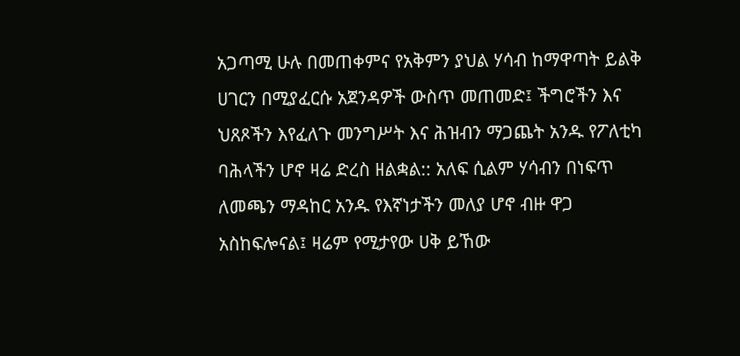አጋጣሚ ሁሉ በመጠቀምና የአቅምን ያህል ሃሳብ ከማዋጣት ይልቅ ሀገርን በሚያፈርሱ አጀንዳዎች ውስጥ መጠመድ፤ ችግሮችን እና ህጸጾችን እየፈለጉ መንግሥት እና ሕዝብን ማጋጨት አንዱ የፖለቲካ ባሕላችን ሆኖ ዛሬ ድረስ ዘልቋል:: አለፍ ሲልም ሃሳብን በነፍጥ ለመጫን ማዳከር አንዱ የእኛነታችን መለያ ሆኖ ብዙ ዋጋ አስከፍሎናል፤ ዛሬም የሚታየው ሀቅ ይኸው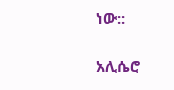ነው::

አሊሴሮ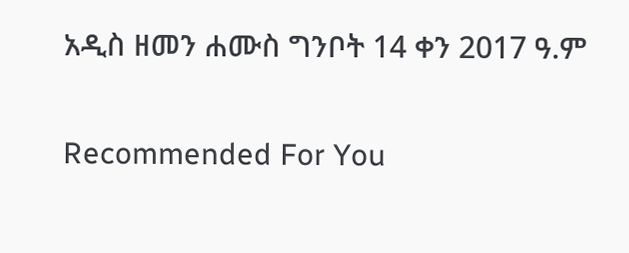አዲስ ዘመን ሐሙስ ግንቦት 14 ቀን 2017 ዓ.ም

Recommended For You